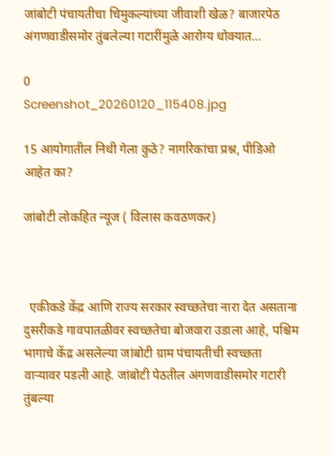जांबोटी पंचायतीचा चिमुकल्यांच्या जीवाशी खेळ? बाजारपेठ अंगणवाडीसमोर तुंबलेल्या गटारींमुळे आरोग्य धोक्यात…

0
Screenshot_20260120_115408.jpg

15 आयोगातील निधी गेला कुठे? नागरिकांचा प्रश्न, पीडिओ आहेत का?

जांबोटी लोकहित न्यूज ( विलास कवठणकर)



  एकीकडे केंद्र आणि राज्य सरकार स्वच्छतेचा नारा देत असताना दुसरीकडे गावपातळीवर स्वच्छतेचा बोजवारा उडाला आहे, पश्चिम भागाचे केंद्र असलेल्या जांबोटी ग्राम पंचायतीची स्वच्छता वाऱ्यावर पडली आहे. जांबोटी पेठतील अंगणवाडीसमोर गटारी तुंबल्या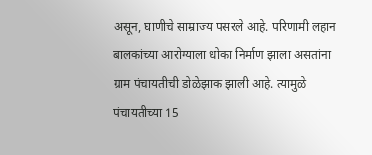असून, घाणीचे साम्राज्य पसरले आहे. परिणामी लहान बालकांच्या आरोग्याला धोका निर्माण झाला असतांना ग्राम पंचायतीची डोळेझाक झाली आहे. त्यामुळे पंचायतीच्या 15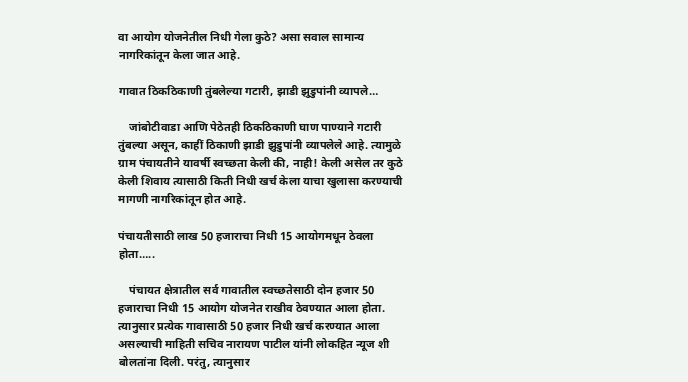वा आयोग योजनेतील निधी गेला कुठे? असा सवाल सामान्य नागरिकांतून केला जात आहे.

गावात ठिकठिकाणी तुंबलेल्या गटारी, झाडी झुडुपांनी व्यापले…

    जांबोटीवाडा आणि पेठेतही ठिकठिकाणी घाण पाण्याने गटारी तुंबल्या असून, काहीं ठिकाणी झाडी झुडुपांनी व्यापलेले आहे. त्यामुळे ग्राम पंचायतीने यावर्षी स्वच्छता केली की, नाही! केली असेल तर कुठे केली शिवाय त्यासाठी किती निधी खर्च केला याचा खुलासा करण्याची मागणी नागरिकांतून होत आहे.

पंचायतीसाठी लाख 50 हजाराचा निधी 15 आयोगमधून ठेवला होता…..

    पंचायत क्षेत्रातील सर्व गावातील स्वच्छतेसाठी दोन हजार 50 हजाराचा निधी 15 आयोग योजनेत राखीव ठेवण्यात आला होता. त्यानुसार प्रत्येक गावासाठी 50 हजार निधी खर्च करण्यात आला असल्याची माहिती सचिव नारायण पाटील यांनी लोकहित न्यूज शी बोलतांना दिली. परंतु, त्यानुसार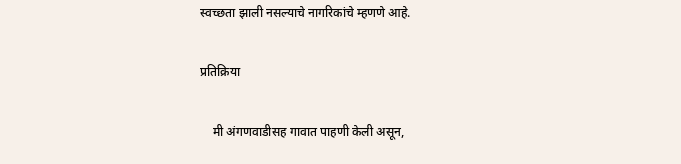स्वच्छता झाली नसल्याचे नागरिकांचे म्हणणे आहे.

प्रतिक्रिया

    मी अंगणवाडीसह गावात पाहणी केली असून,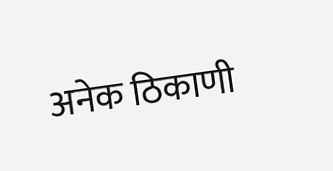अनेक ठिकाणी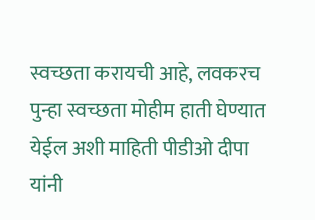स्वच्छता करायची आहे, लवकरच पुन्हा स्वच्छता मोहीम हाती घेण्यात येईल अशी माहिती पीडीओ दीपा यांनी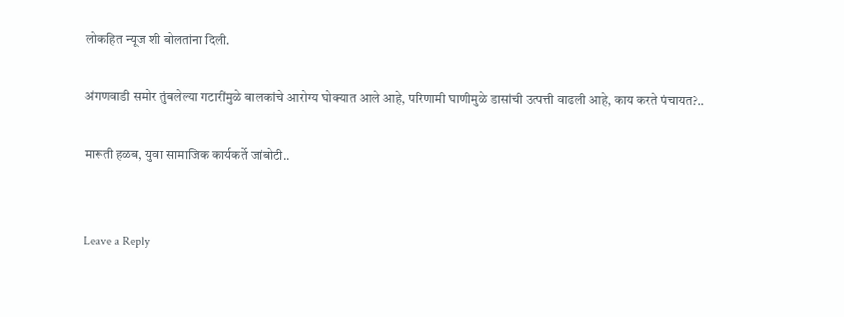लोकहित न्यूज शी बोलतांना दिली.

अंगणवाडी समोर तुंबलेल्या गटारींमुळे बालकांचे आरोग्य घोक्यात आले आहे, परिणामी घाणीमुळे डासांची उत्पत्ती वाढली आहे, काय करते पंचायत?..

मारूती हळब, युवा सामाजिक कार्यकर्ते जांबोटी..


Leave a Reply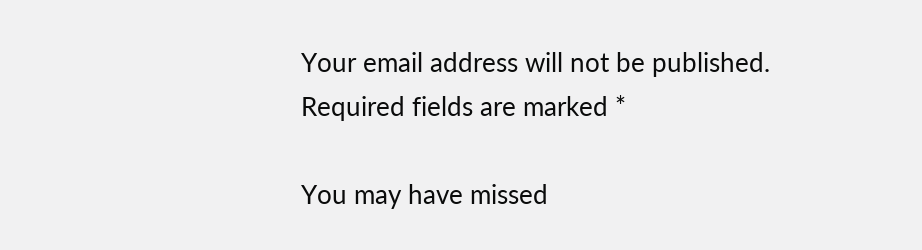Your email address will not be published. Required fields are marked *

You may have missed